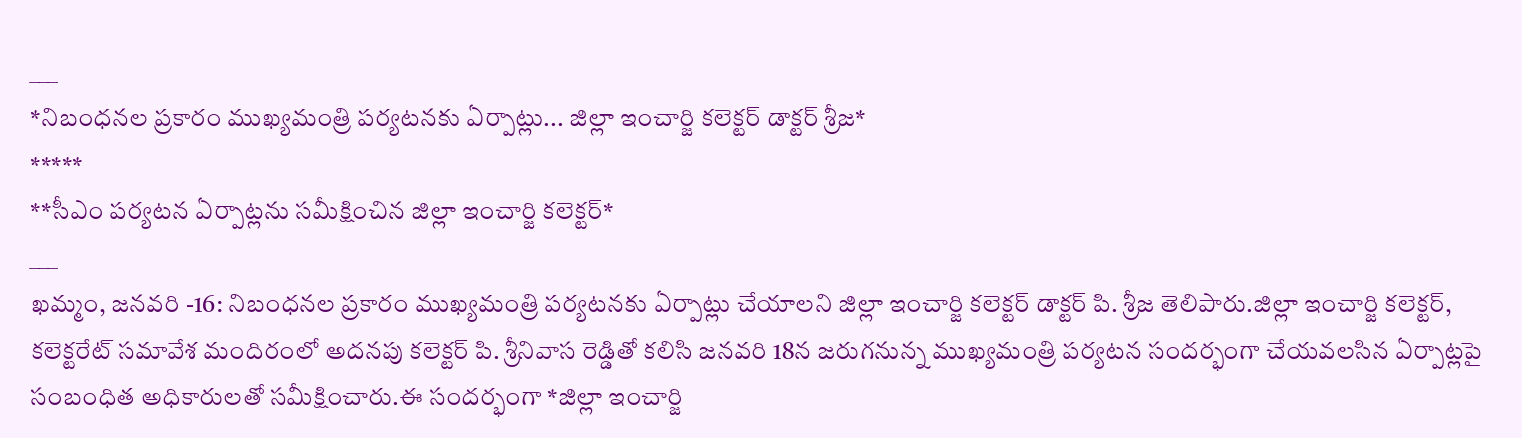___
*నిబంధనల ప్రకారం ముఖ్యమంత్రి పర్యటనకు ఏర్పాట్లు... జిల్లా ఇంచార్జి కలెక్టర్ డాక్టర్ శ్రీజ*
*****
**సీఎం పర్యటన ఏర్పాట్లను సమీక్షించిన జిల్లా ఇంచార్జి కలెక్టర్*
___
ఖమ్మం, జనవరి -16: నిబంధనల ప్రకారం ముఖ్యమంత్రి పర్యటనకు ఏర్పాట్లు చేయాలని జిల్లా ఇంచార్జి కలెక్టర్ డాక్టర్ పి. శ్రీజ తెలిపారు.జిల్లా ఇంచార్జి కలెక్టర్, కలెక్టరేట్ సమావేశ మందిరంలో అదనపు కలెక్టర్ పి. శ్రీనివాస రెడ్డితో కలిసి జనవరి 18న జరుగనున్న ముఖ్యమంత్రి పర్యటన సందర్భంగా చేయవలసిన ఏర్పాట్లపై సంబంధిత అధికారులతో సమీక్షించారు.ఈ సందర్భంగా *జిల్లా ఇంచార్జి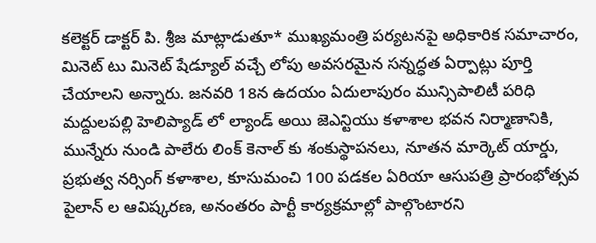కలెక్టర్ డాక్టర్ పి. శ్రీజ మాట్లాడుతూ* ముఖ్యమంత్రి పర్యటనపై అధికారిక సమాచారం, మినెట్ టు మినెట్ షేడ్యూల్ వచ్చే లోపు అవసరమైన సన్నద్ధత ఏర్పాట్లు పూర్తి చేయాలని అన్నారు. జనవరి 18న ఉదయం ఏదులాపురం మున్సిపాలిటీ పరిధి మద్దులపల్లి హెలిప్యాడ్ లో ల్యాండ్ అయి జెఎన్టియు కళాశాల భవన నిర్మాణానికి, మున్నేరు నుండి పాలేరు లింక్ కెనాల్ కు శంకుస్థాపనలు, నూతన మార్కెట్ యార్డు, ప్రభుత్వ నర్సింగ్ కళాశాల, కూసుమంచి 100 పడకల ఏరియా ఆసుపత్రి ప్రారంభోత్సవ పైలాన్ ల ఆవిష్కరణ, అనంతరం పార్టీ కార్యక్రమాల్లో పాల్గొంటారని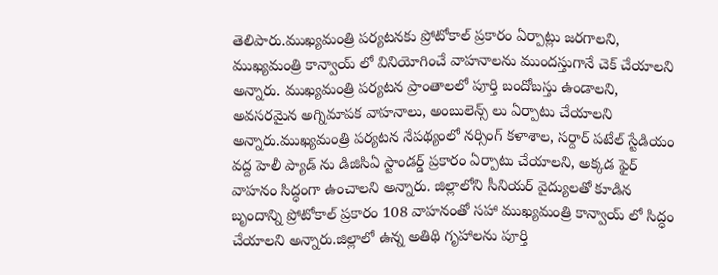తెలిపారు.ముఖ్యమంత్రి పర్యటనకు ప్రోటోకాల్ ప్రకారం ఏర్పాట్లు జరగాలని, ముఖ్యమంత్రి కాన్వాయ్ లో వినియోగించే వాహనాలను ముందస్తుగానే చెక్ చేయాలని అన్నారు. ముఖ్యమంత్రి పర్యటన ప్రాంతాలలో పూర్తి బందోబస్తు ఉండాలని, అవసరమైన అగ్నిమాపక వాహనాలు, అంబులెన్స్ లు ఏర్పాటు చేయాలని అన్నారు.ముఖ్యమంత్రి పర్యటన నేపథ్యంలో నర్సింగ్ కళాశాల, సర్దార్ పటేల్ స్టేడియం వద్ద హెలీ ప్యాడ్ ను డిజిసిఏ స్టాండర్డ్ ప్రకారం ఏర్పాటు చేయాలని, అక్కడ ఫైర్ వాహనం సిద్ధంగా ఉంచాలని అన్నారు. జిల్లాలోని సీనియర్ వైద్యులతో కూడిన బృందాన్ని ప్రోటోకాల్ ప్రకారం 108 వాహనంతో సహా ముఖ్యమంత్రి కాన్వాయ్ లో సిద్ధం చేయాలని అన్నారు.జిల్లాలో ఉన్న అతిథి గృహాలను పూర్తి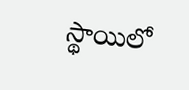స్థాయిలో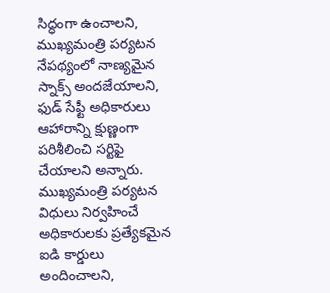సిద్ధంగా ఉంచాలని, ముఖ్యమంత్రి పర్యటన నేపథ్యంలో నాణ్యమైన స్నాక్స్ అందజేయాలని, ఫుడ్ సేఫ్టీ అధికారులు ఆహారాన్ని క్షుణ్ణంగా పరిశీలించి సర్టిఫై చేయాలని అన్నారు.
ముఖ్యమంత్రి పర్యటన విధులు నిర్వహించే అధికారులకు ప్రత్యేకమైన ఐడి కార్డులు అందించాలని,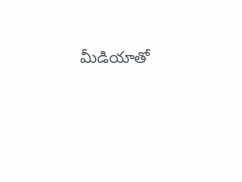మీడియాతో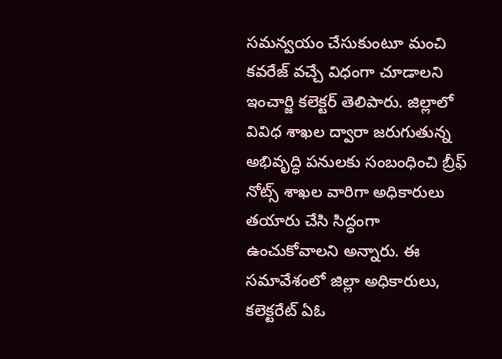సమన్వయం చేసుకుంటూ మంచి కవరేజ్ వచ్చే విధంగా చూడాలని ఇంచార్జి కలెక్టర్ తెలిపారు. జిల్లాలో వివిధ శాఖల ద్వారా జరుగుతున్న అభివృద్ధి పనులకు సంబంధించి బ్రీఫ్ నోట్స్ శాఖల వారిగా అధికారులు తయారు చేసి సిద్ధంగా ఉంచుకోవాలని అన్నారు. ఈ సమావేశంలో జిల్లా అధికారులు, కలెక్టరేట్ ఏఓ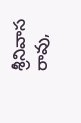శ్రీనివాస రావు,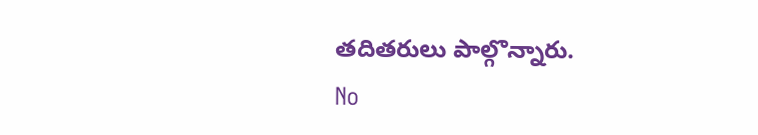తదితరులు పాల్గొన్నారు.
No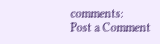comments:
Post a Comment